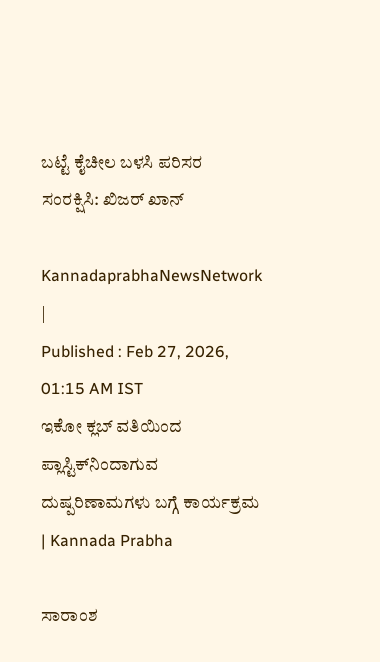ಬಟ್ಟೆ ಕೈಚೀಲ ಬಳಸಿ ಪರಿಸರ ಸಂರಕ್ಷಿಸಿ: ಖಿಜರ್ ಖಾನ್

KannadaprabhaNewsNetwork |
Published : Feb 27, 2026, 01:15 AM IST
ಇಕೋ ಕ್ಲಬ್ ವತಿಯಿಂದ ಪ್ಲಾಸ್ಟಿಕ್‌ನಿಂದಾಗುವ ದುಷ್ಪರಿಣಾಮಗಳು ಬಗ್ಗೆ ಕಾರ್ಯಕ್ರಮ | Kannada Prabha

ಸಾರಾಂಶ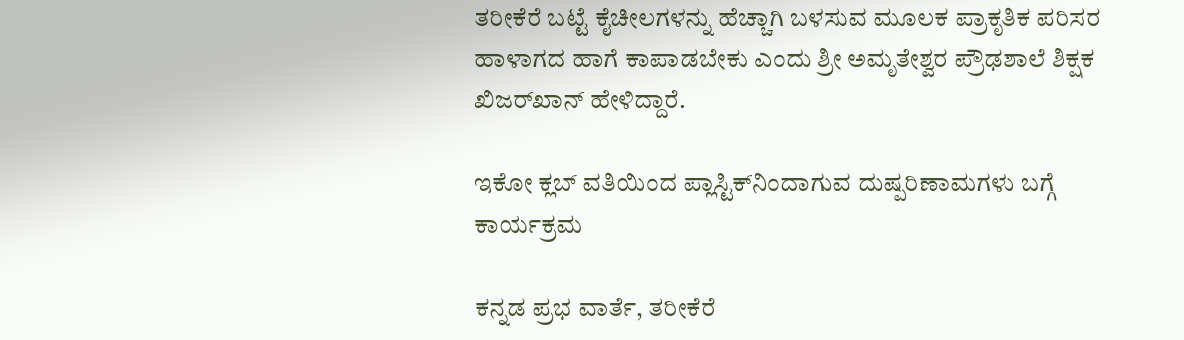ತರೀಕೆರೆ ಬಟ್ಟೆ ಕೈಚೀಲಗಳನ್ನು ಹೆಚ್ಚಾಗಿ ಬಳಸುವ ಮೂಲಕ ಪ್ರಾಕೃತಿಕ ಪರಿಸರ ಹಾಳಾಗದ ಹಾಗೆ ಕಾಪಾಡಬೇಕು ಎಂದು ಶ್ರೀ ಅಮೃತೇಶ್ವರ ಪ್ರೌಢಶಾಲೆ ಶಿಕ್ಷಕ ಖಿಜರ್‌ಖಾನ್ ಹೇಳಿದ್ದಾರೆ.

ಇಕೋ ಕ್ಲಬ್ ವತಿಯಿಂದ ಪ್ಲಾಸ್ಟಿಕ್‌ನಿಂದಾಗುವ ದುಷ್ಪರಿಣಾಮಗಳು ಬಗ್ಗೆ ಕಾರ್ಯಕ್ರಮ

ಕನ್ನಡ ಪ್ರಭ ವಾರ್ತೆ, ತರೀಕೆರೆ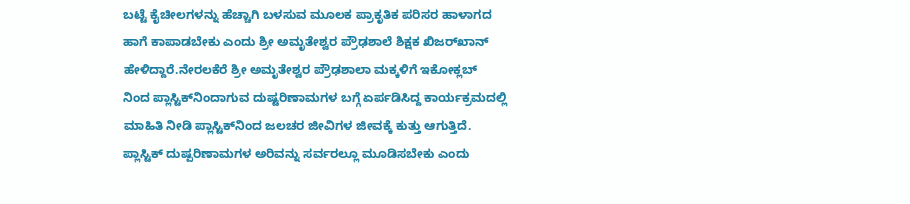ಬಟ್ಟೆ ಕೈಚೀಲಗಳನ್ನು ಹೆಚ್ಚಾಗಿ ಬಳಸುವ ಮೂಲಕ ಪ್ರಾಕೃತಿಕ ಪರಿಸರ ಹಾಳಾಗದ ಹಾಗೆ ಕಾಪಾಡಬೇಕು ಎಂದು ಶ್ರೀ ಅಮೃತೇಶ್ವರ ಪ್ರೌಢಶಾಲೆ ಶಿಕ್ಷಕ ಖಿಜರ್‌ಖಾನ್ ಹೇಳಿದ್ದಾರೆ.ನೇರಲಕೆರೆ ಶ್ರೀ ಅಮೃತೇಶ್ವರ ಪ್ರೌಢಶಾಲಾ ಮಕ್ಕಳಿಗೆ ಇಕೋಕ್ಲಬ್ ನಿಂದ ಪ್ಲಾಸ್ಟಿಕ್‌ನಿಂದಾಗುವ ದುಷ್ಟರಿಣಾಮಗಳ ಬಗ್ಗೆ ಏರ್ಪಡಿಸಿದ್ದ ಕಾರ್ಯಕ್ರಮದಲ್ಲಿ ಮಾಹಿತಿ ನೀಡಿ ಪ್ಲಾಸ್ಟಿಕ್‌ನಿಂದ ಜಲಚರ ಜೀವಿಗಳ ಜೀವಕ್ಕೆ ಕುತ್ತು ಆಗುತ್ತಿದೆ. ಪ್ಲಾಸ್ಟಿಕ್ ದುಷ್ಪರಿಣಾಮಗಳ ಅರಿವನ್ನು ಸರ್ವರಲ್ಲೂ ಮೂಡಿಸಬೇಕು ಎಂದು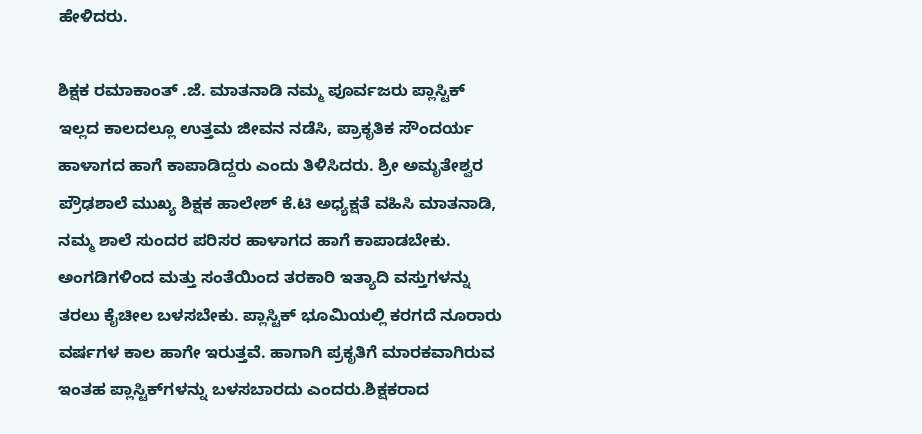ಹೇಳಿದರು.

ಶಿಕ್ಷಕ ರಮಾಕಾಂತ್ .ಜೆ. ಮಾತನಾಡಿ ನಮ್ಮ ಪೂರ್ವಜರು ಪ್ಲಾಸ್ಟಿಕ್ ಇಲ್ಲದ ಕಾಲದಲ್ಲೂ ಉತ್ತಮ ಜೀವನ ನಡೆಸಿ, ಪ್ರಾಕೃತಿಕ ಸೌಂದರ್ಯ ಹಾಳಾಗದ ಹಾಗೆ ಕಾಪಾಡಿದ್ದರು ಎಂದು ತಿಳಿಸಿದರು. ಶ್ರೀ ಅಮೃತೇಶ್ವರ ಪ್ರೌಢಶಾಲೆ ಮುಖ್ಯ ಶಿಕ್ಷಕ ಹಾಲೇಶ್ ಕೆ.ಟಿ ಅಧ್ಯಕ್ಷತೆ ವಹಿಸಿ ಮಾತನಾಡಿ, ನಮ್ಮ ಶಾಲೆ ಸುಂದರ ಪರಿಸರ ಹಾಳಾಗದ ಹಾಗೆ ಕಾಪಾಡಬೇಕು. ಅಂಗಡಿಗಳಿಂದ ಮತ್ತು ಸಂತೆಯಿಂದ ತರಕಾರಿ ಇತ್ಯಾದಿ ವಸ್ತುಗಳನ್ನು ತರಲು ಕೈಚೀಲ ಬಳಸಬೇಕು. ಪ್ಲಾಸ್ಟಿಕ್‌ ಭೂಮಿಯಲ್ಲಿ ಕರಗದೆ ನೂರಾರು ವರ್ಷಗಳ ಕಾಲ ಹಾಗೇ ಇರುತ್ತವೆ. ಹಾಗಾಗಿ ಪ್ರಕೃತಿಗೆ ಮಾರಕವಾಗಿರುವ ಇಂತಹ ಪ್ಲಾಸ್ಟಿಕ್‌ಗಳನ್ನು ಬಳಸಬಾರದು ಎಂದರು.ಶಿಕ್ಷಕರಾದ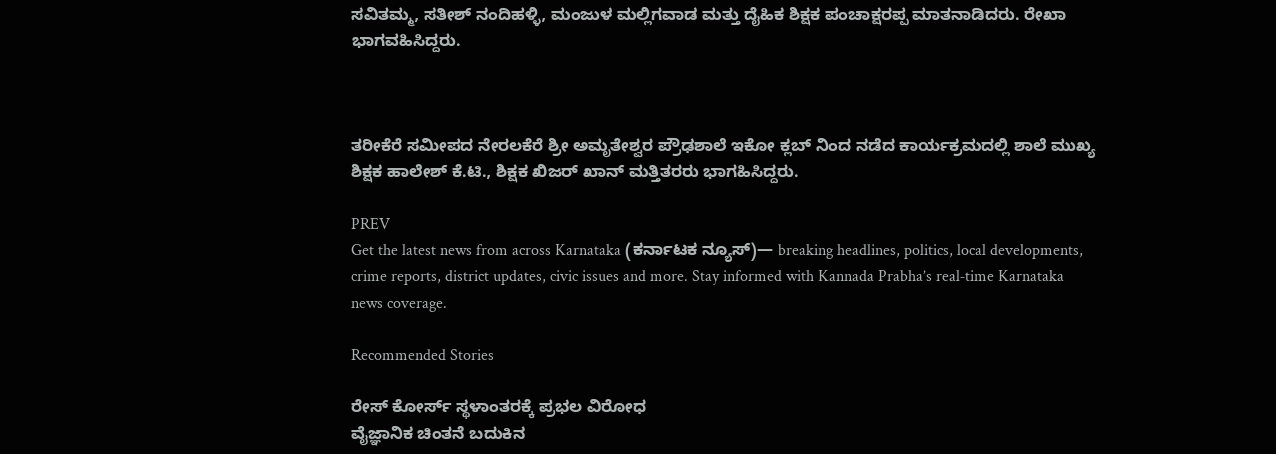ಸವಿತಮ್ಮ, ಸತೀಶ್ ನಂದಿಹಳ್ಳಿ, ಮಂಜುಳ ಮಲ್ಲಿಗವಾಡ ಮತ್ತು ದೈಹಿಕ ಶಿಕ್ಷಕ ಪಂಚಾಕ್ಷರಪ್ಪ ಮಾತನಾಡಿದರು. ರೇಖಾ ಭಾಗವಹಿಸಿದ್ದರು.



ತರೀಕೆರೆ ಸಮೀಪದ ನೇರಲಕೆರೆ ಶ್ರೀ ಅಮೃತೇಶ್ವರ ಪ್ರೌಢಶಾಲೆ ಇಕೋ ಕ್ಲಬ್ ನಿಂದ ನಡೆದ ಕಾರ್ಯಕ್ರಮದಲ್ಲಿ ಶಾಲೆ ಮುಖ್ಯ ಶಿಕ್ಷಕ ಹಾಲೇಶ್ ಕೆ.ಟಿ., ಶಿಕ್ಷಕ ಖಿಜರ್ ಖಾನ್ ಮತ್ತಿತರರು ಭಾಗಹಿಸಿದ್ದರು.

PREV
Get the latest news from across Karnataka (ಕರ್ನಾಟಕ ನ್ಯೂಸ್)— breaking headlines, politics, local developments, crime reports, district updates, civic issues and more. Stay informed with Kannada Prabha’s real‑time Karnataka news coverage.

Recommended Stories

ರೇಸ್‌ ಕೋರ್ಸ್‌ ಸ್ಥಳಾಂತರಕ್ಕೆ ಪ್ರಭಲ ವಿರೋಧ
ವೈಜ್ಞಾನಿಕ ಚಿಂತನೆ ಬದುಕಿನ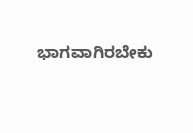ಭಾಗವಾಗಿರಬೇಕು